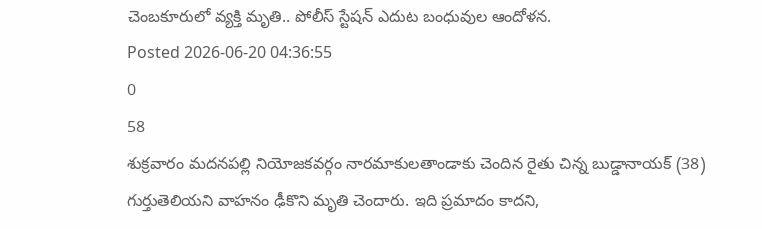చెంబకూరులో వ్యక్తి మృతి.. పోలీస్ స్టేషన్ ఎదుట బంధువుల ఆందోళన.
Posted 2026-06-20 04:36:55
0
58
శుక్రవారం మదనపల్లి నియోజకవర్గం నారమాకులతాండాకు చెందిన రైతు చిన్న బుడ్డానాయక్ (38) గుర్తుతెలియని వాహనం ఢీకొని మృతి చెందారు. ఇది ప్రమాదం కాదని,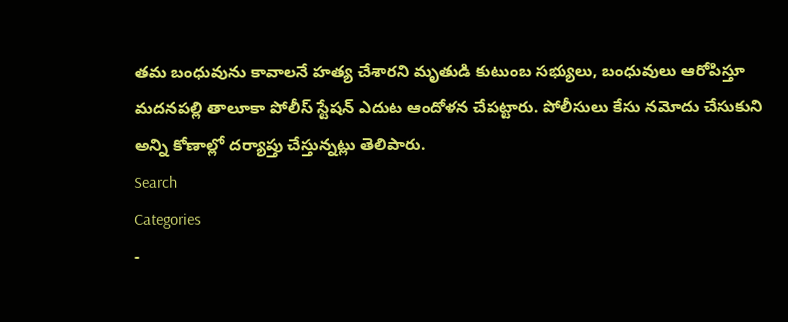తమ బంధువును కావాలనే హత్య చేశారని మృతుడి కుటుంబ సభ్యులు, బంధువులు ఆరోపిస్తూ మదనపల్లి తాలూకా పోలీస్ స్టేషన్ ఎదుట ఆందోళన చేపట్టారు. పోలీసులు కేసు నమోదు చేసుకుని అన్ని కోణాల్లో దర్యాప్తు చేస్తున్నట్లు తెలిపారు.
Search
Categories
-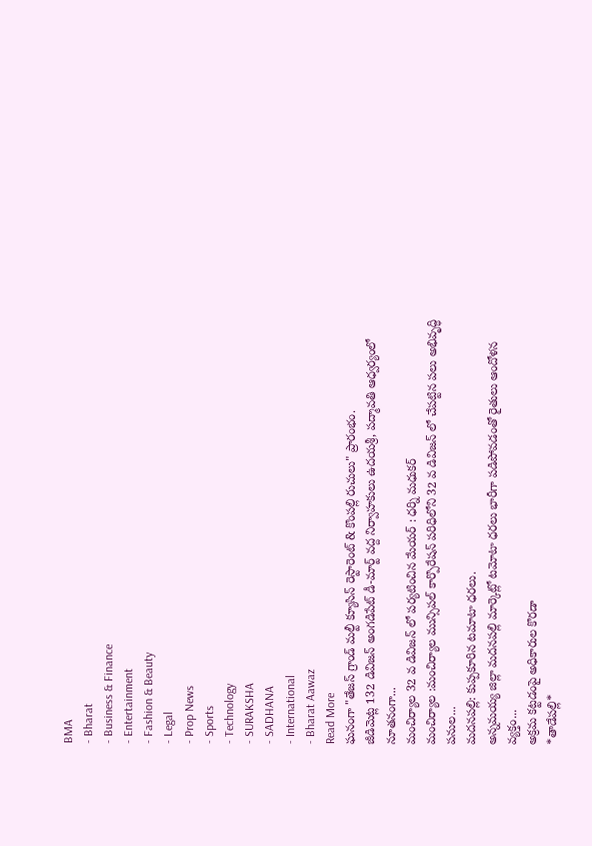BMA
- Bharat
- Business & Finance
- Entertainment
- Fashion & Beauty
- Legal
- Prop News
- Sports
- Technology
- SURAKSHA
- SADHANA
- International
- Bharat Aawaz
Read More
ఘనంగా "తేజస్ గ్రాండ్ మల్టీ క్యూసిన్ రెస్టారెంట్ & కొంపల్లి రుచులు" ప్రారంభం.
జీడిమెట్ల 132 డివిజన్ అంగడిపేట్ డీ-మార్ట్ వద్ద నిర్వాహకులు ఉదయశ్రీ, పద్మావతి ఆధ్వర్యంలో నూతనంగా...
మంచిర్యాల 32 వ డివిజన్ లో పర్యటించిన మేయర్ : ధర్ని మధుకర్
మంచిర్యాల :మంచిర్యాల మున్సిపల్ కార్పొరేషన్ పరిధిలోని 32 వ డివిజన్ లో చేపట్టిన పలు అభివృద్ధి పనుల...
మదనపల్లి: కుప్పకూరిన టమాటా ధరలు.
అన్నమయ్య జిల్లా మదనపల్లి మార్కెట్లో టమోటా ధరలు భారీగా పడిపోవడంతో రైతులు ఆందోళన వ్యక్తం...
అక్రమ కట్టడంపై అధికారుల కొరడా
*తాడేపల్లి*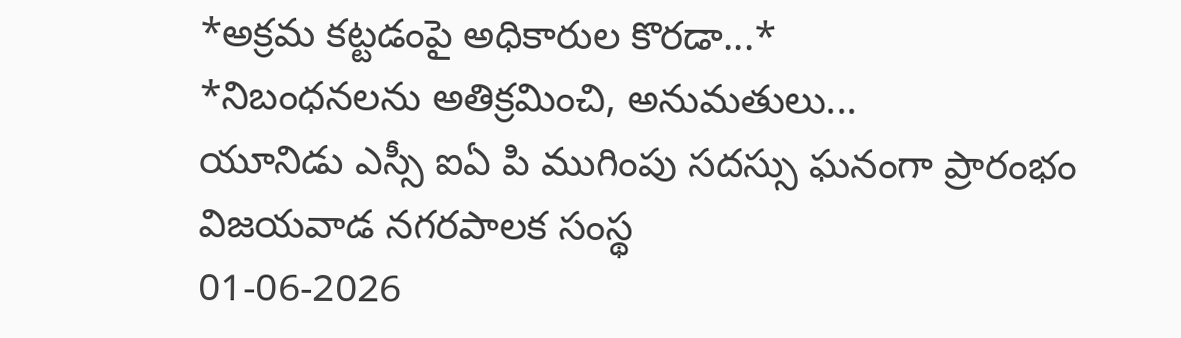*అక్రమ కట్టడంపై అధికారుల కొరడా...*
*నిబంధనలను అతిక్రమించి, అనుమతులు...
యూనిడు ఎస్సీ ఐఏ పి ముగింపు సదస్సు ఘనంగా ప్రారంభం
విజయవాడ నగరపాలక సంస్థ
01-06-2026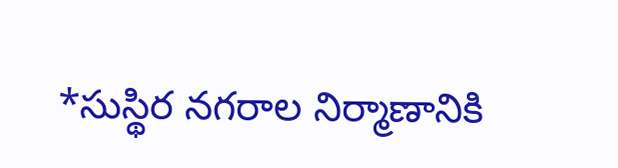*సుస్థిర నగరాల నిర్మాణానికి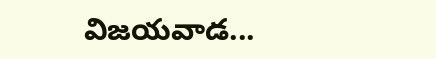విజయవాడ...